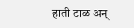हाती टाळ अन्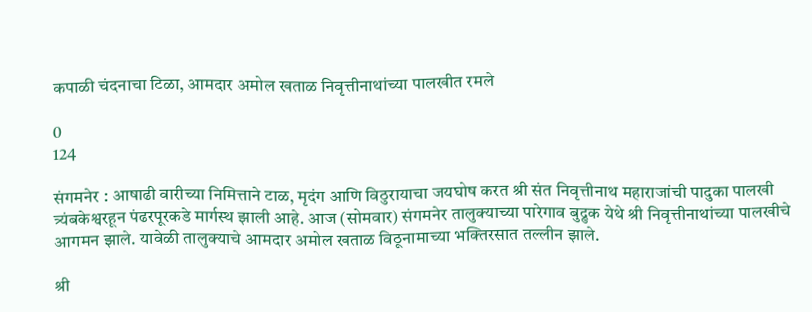कपाळी चंदनाचा टिळा, आमदार अमोल खताळ निवृत्तीनाथांच्या पालखीत रमले

0
124

संगमनेर : आषाढी वारीच्या निमित्ताने टाळ, मृदंग आणि विठुरायाचा जयघोष करत श्री संत निवृत्तीनाथ महाराजांची पादुका पालखी त्र्यंबकेश्वरहून पंढरपूरकडे मार्गस्थ झाली आहे. आज (सोमवार) संगमनेर तालुक्याच्या पारेगाव बुद्रुक येथे श्री निवृत्तीनाथांच्या पालखीचे आगमन झाले. यावेळी तालुक्याचे आमदार अमोल खताळ विठूनामाच्या भक्तिरसात तल्लीन झाले.

श्री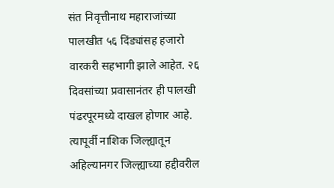संत निवृत्तीनाथ महाराजांच्या पालखीत ५६ दिंड्यांसह हजारो वारकरी सहभागी झाले आहेत. २६ दिवसांच्या प्रवासानंतर ही पालखी पंढरपूरमध्ये दाखल होणार आहे. त्यापूर्वी नाशिक जिल्ह्यातून अहिल्यानगर जिल्ह्याच्या हद्दीवरील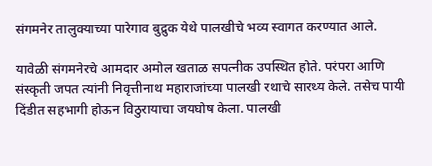संगमनेर तालुक्याच्या पारेगाव बुद्रुक येथे पालखीचे भव्य स्वागत करण्यात आले.

यावेळी संगमनेरचे आमदार अमोल खताळ सपत्नीक उपस्थित होते. परंपरा आणि संस्कृती जपत त्यांनी निवृत्तीनाथ महाराजांच्या पालखी रथाचे सारथ्य केले. तसेच पायी दिंडीत सहभागी होऊन विठुरायाचा जयघोष केला. पालखी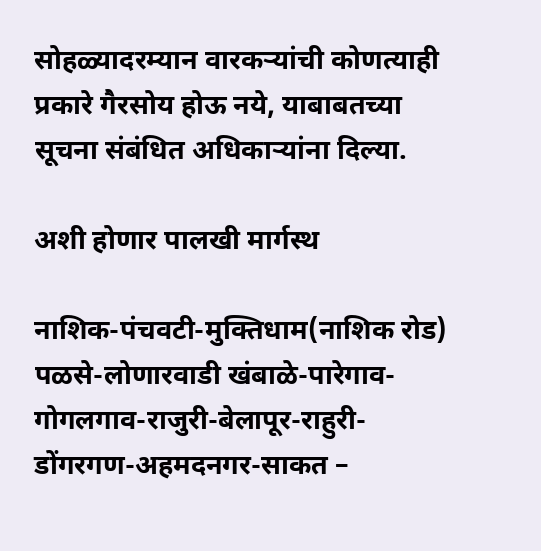सोहळ्यादरम्यान वारकऱ्यांची कोणत्याही प्रकारे गैरसोय होऊ नये, याबाबतच्या सूचना संबंधित अधिकाऱ्यांना दिल्या.

अशी होणार पालखी मार्गस्थ

नाशिक-पंचवटी-मुक्तिधाम(नाशिक रोड) पळसे-लोणारवाडी खंबाळे-पारेगाव-गोगलगाव-राजुरी-बेलापूर-राहुरी-डोंगरगण-अहमदनगर-साकत –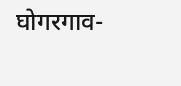घोगरगाव-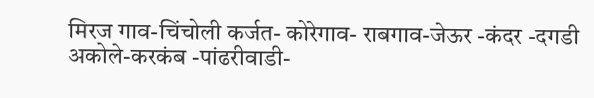मिरज गाव-चिंचोली कर्जत- कोरेगाव- राबगाव-जेऊर -कंदर -दगडी अकोले-करकंब -पांढरीवाडी-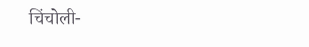चिंचोली-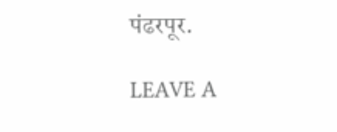पंढरपूर.

LEAVE A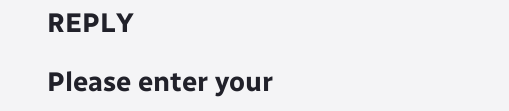REPLY

Please enter your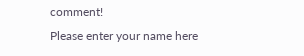comment!
Please enter your name here